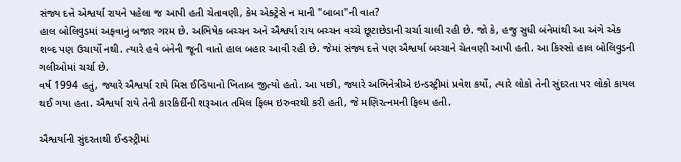સંજ્ય દત્તે એશ્વર્યા રાયને પહેલા જ આપી હતી ચેતાવણી, કેમ એક્ટ્રેસે ન માની "બાબા"ની વાત?
હાલ બોલિવુડમાં અફવાનું બજાર ગરમ છે. અભિષેક બચ્ચન અને ઐશ્વર્યા રાય બચ્ચન વચ્ચે છૂટાછેડાની ચર્ચા ચાલી રહી છે. જો કે, હજુ સુધી બંનેમાંથી આ અંગે એક શબ્દ પણ ઉચાર્યો નથી. ત્યારે હવે બંનેની જૂની વાતો હાલ બહાર આવી રહી છે. જેમાં સંજ્ય દત્તે પણ ઐશ્વર્યા બચ્ચાને ચેતવણી આપી હતી. આ કિસ્સો હાલ બોલિવુડની ગલીઓમાં ચર્ચા છે.
વર્ષ 1994 હતું, જ્યારે ઐશ્વર્યા રાયે મિસ ઈન્ડિયાનો ખિતાબ જીત્યો હતો. આ પછી, જ્યારે અભિનેત્રીએ ઇન્ડસ્ટ્રીમાં પ્રવેશ કર્યો, ત્યારે લોકો તેની સુંદરતા પર લોકો કાયલ થઈ ગયા હતા. ઐશ્વર્યા રાયે તેની કારકિર્દીની શરૂઆત તમિલ ફિલ્મ ઇરુવરથી કરી હતી, જે મણિરત્નમની ફિલ્મ હતી.

ઐશ્વર્યાની સુંદરતાથી ઈન્ડસ્ટ્રીમાં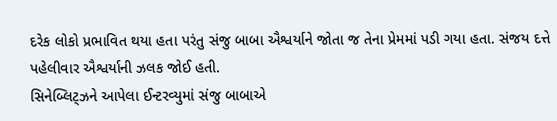દરેક લોકો પ્રભાવિત થયા હતા પરંતુ સંજુ બાબા ઐશ્વર્યાને જોતા જ તેના પ્રેમમાં પડી ગયા હતા. સંજય દત્તે પહેલીવાર ઐશ્વર્યાની ઝલક જોઈ હતી.
સિનેબ્લિટ્ઝને આપેલા ઈન્ટરવ્યુમાં સંજુ બાબાએ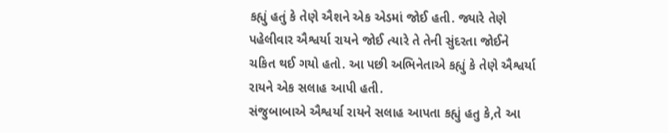કહ્યું હતું કે તેણે ઐશને એક એડમાં જોઈ હતી. જ્યારે તેણે પહેલીવાર ઐશ્વર્યા રાયને જોઈ ત્યારે તે તેની સુંદરતા જોઈને ચકિત થઈ ગયો હતો. આ પછી અભિનેતાએ કહ્યું કે તેણે ઐશ્વર્યા રાયને એક સલાહ આપી હતી.
સંજુબાબાએ ઐશ્વર્યા રાયને સલાહ આપતા કહ્યું હતુ કે,તે આ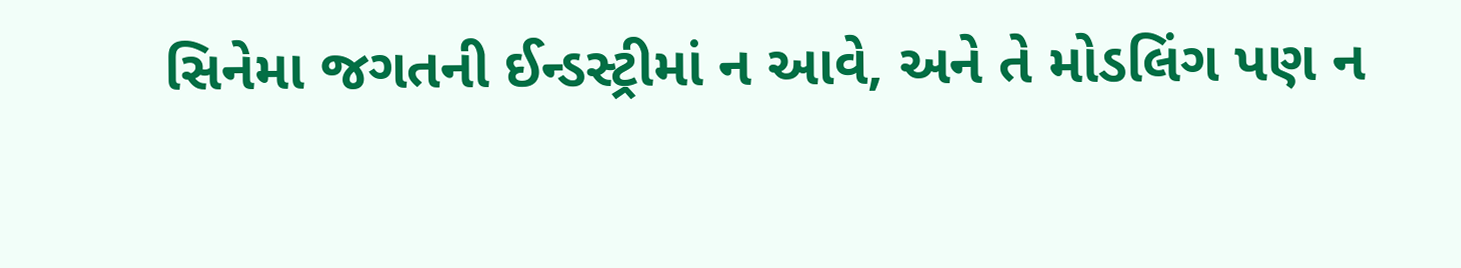સિનેમા જગતની ઈન્ડસ્ટ્રીમાં ન આવે, અને તે મોડલિંગ પણ ન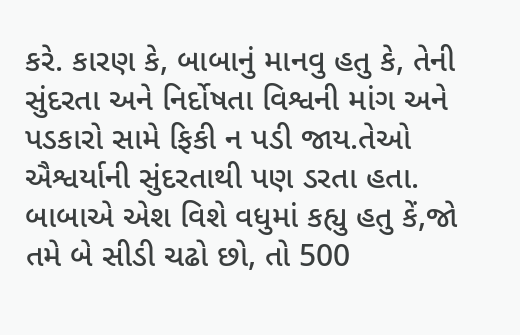કરે. કારણ કે, બાબાનું માનવુ હતુ કે, તેની સુંદરતા અને નિર્દોષતા વિશ્વની માંગ અને પડકારો સામે ફિકી ન પડી જાય.તેઓ ઐશ્વર્યાની સુંદરતાથી પણ ડરતા હતા.
બાબાએ એશ વિશે વધુમાં કહ્યુ હતુ કેં,જો તમે બે સીડી ચઢો છો, તો 500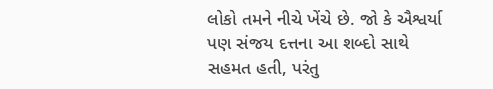લોકો તમને નીચે ખેંચે છે. જો કે ઐશ્વર્યા પણ સંજય દત્તના આ શબ્દો સાથે સહમત હતી, પરંતુ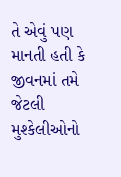તે એવું પણ માનતી હતી કે જીવનમાં તમે જેટલી મુશ્કેલીઓનો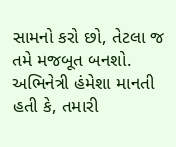સામનો કરો છો, તેટલા જ તમે મજબૂત બનશો.
અભિનેત્રી હંમેશા માનતી હતી કે, તમારી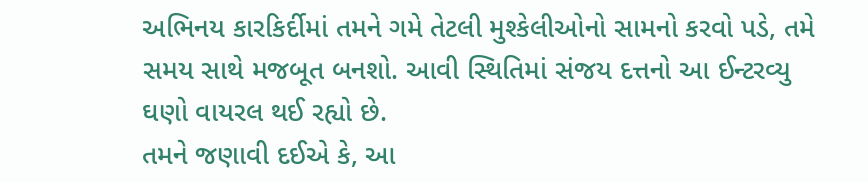અભિનય કારકિર્દીમાં તમને ગમે તેટલી મુશ્કેલીઓનો સામનો કરવો પડે, તમે સમય સાથે મજબૂત બનશો. આવી સ્થિતિમાં સંજય દત્તનો આ ઈન્ટરવ્યુ ઘણો વાયરલ થઈ રહ્યો છે.
તમને જણાવી દઈએ કે, આ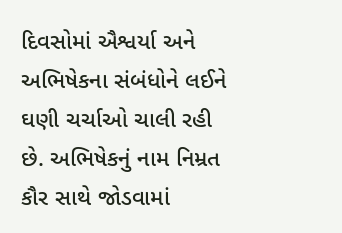દિવસોમાં ઐશ્વર્યા અને અભિષેકના સંબંધોને લઈને ઘણી ચર્ચાઓ ચાલી રહી છે. અભિષેકનું નામ નિમ્રત કૌર સાથે જોડવામાં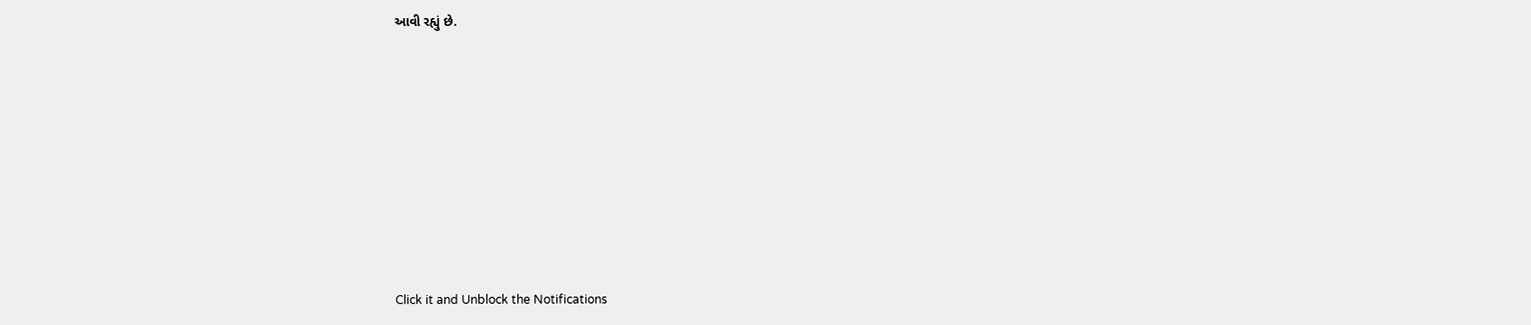આવી રહ્યું છે.












Click it and Unblock the Notifications